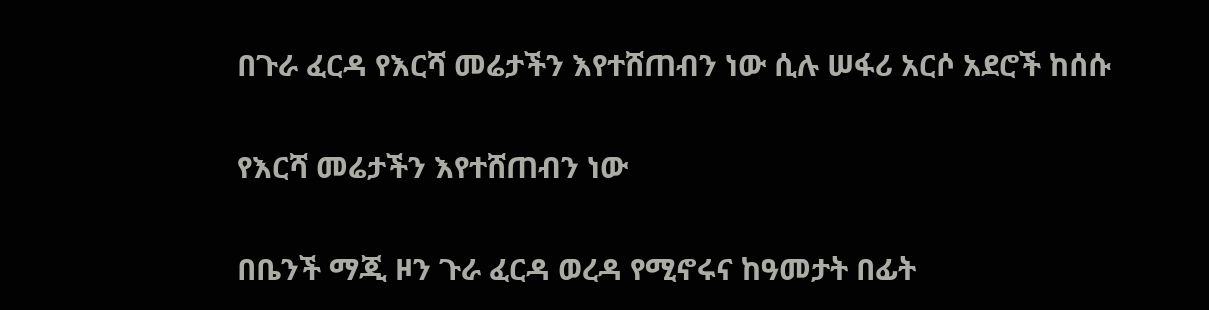በጉራ ፈርዳ የእርሻ መሬታችን እየተሸጠብን ነው ሲሉ ሠፋሪ አርሶ አደሮች ከሰሱ

የእርሻ መሬታችን እየተሸጠብን ነው

በቤንች ማጂ ዞን ጉራ ፈርዳ ወረዳ የሚኖሩና ከዓመታት በፊት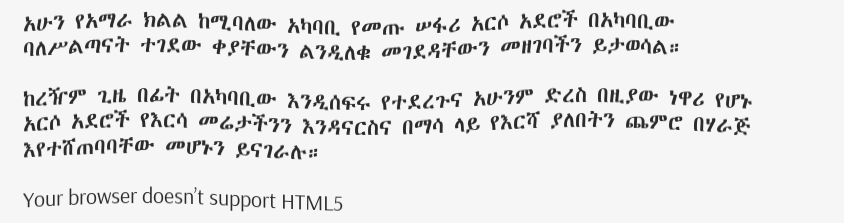አሁን የአማራ ክልል ከሚባለው አካባቢ የመጡ ሠፋሪ አርሶ አደሮች በአካባቢው ባለሥልጣናት ተገደው ቀያቸውን ልንዲለቁ መገደዳቸውን መዘገባችን ይታወሳል።

ከረዥም ጊዜ በፊት በአካባቢው እንዲሰፍሩ የተደረጉና አሁንም ድረስ በዚያው ነዋሪ የሆኑ አርሶ አደሮች የእርሳ መሬታችንን እንዳናርስና በማሳ ላይ የእርሻ ያለበትን ጨምሮ በሃራጅ እየተሸጠባባቸው መሆኑን ይናገራሉ።

Your browser doesn’t support HTML5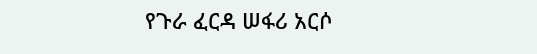የጉራ ፈርዳ ሠፋሪ አርሶ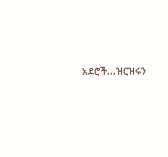አደሮች...ዝርዝሩን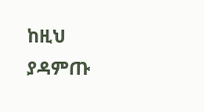ከዚህ ያዳምጡ